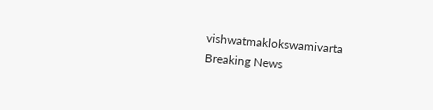vishwatmaklokswamivarta
Breaking News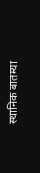स्थानिक बातम्या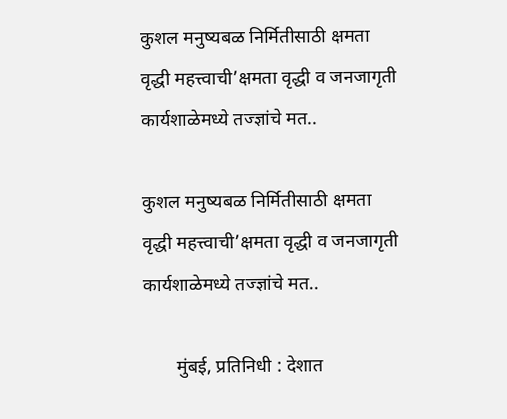कुशल मनुष्यबळ निर्मितीसाठी क्षमता वृद्धी महत्त्वाची’क्षमता वृद्धी व जनजागृती कार्यशाळेमध्ये तज्ज्ञांचे मत..

कुशल मनुष्यबळ निर्मितीसाठी क्षमता वृद्धी महत्त्वाची’क्षमता वृद्धी व जनजागृती कार्यशाळेमध्ये तज्ज्ञांचे मत..

       मुंबई, प्रतिनिधी : देशात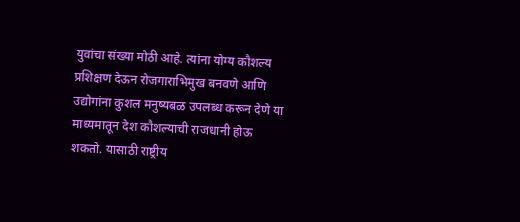युवांचा संख्या मोठी आहे. त्यांना योग्य कौशल्य प्रशिक्षण देऊन रोजगाराभिमुख बनवणे आणि उद्योगांना कुशल मनुष्यबळ उपलब्ध करून देणे या माध्यमातून देश कौशल्याची राजधानी होऊ शकतो. यासाठी राष्ट्रीय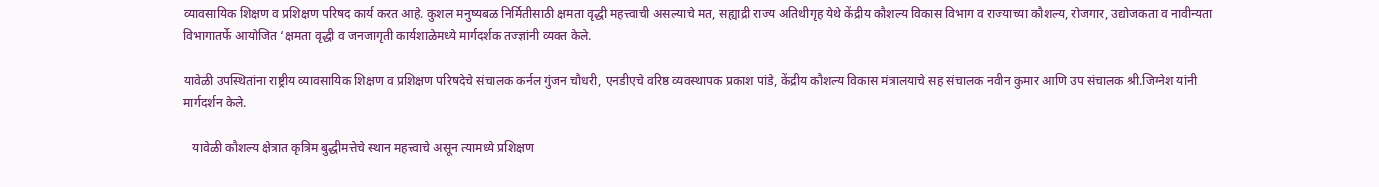व्यावसायिक शिक्षण व प्रशिक्षण परिषद कार्य करत आहे. कुशल मनुष्यबळ निर्मितीसाठी क्षमता वृद्धी महत्त्वाची असल्याचे मत, सह्याद्री राज्य अतिथीगृह येथे केंद्रीय कौशल्य विकास विभाग व राज्याच्या कौशल्य, रोजगार, उद्योजकता व नावीन्यता विभागातर्फे आयोजित ‘क्षमता वृद्धी व जनजागृती कार्यशाळेमध्ये मार्गदर्शक तज्ज्ञांनी व्यक्त केले.

यावेळी उपस्थितांना राष्ट्रीय व्यावसायिक शिक्षण व प्रशिक्षण परिषदेचे संचालक कर्नल गुंजन चौधरी, एनडीएचे वरिष्ठ व्यवस्थापक प्रकाश पांडे, केंद्रीय कौशल्य विकास मंत्रालयाचे सह संचालक नवीन कुमार आणि उप संचालक श्री.जिग्नेश यांनी मार्गदर्शन केले.

   यावेळी कौशल्य क्षेत्रात कृत्रिम बुद्धीमत्तेचे स्थान महत्त्वाचे असून त्यामध्ये प्रशिक्षण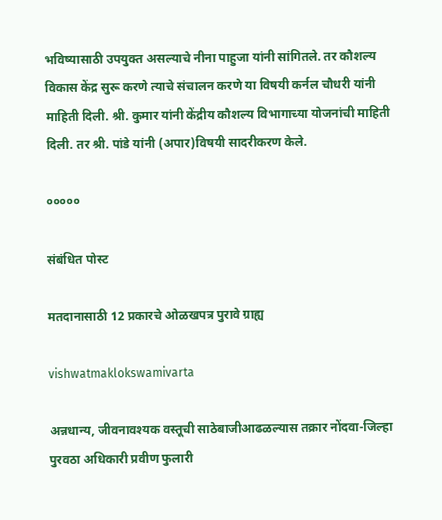भविष्यासाठी उपयुक्त असल्याचे नीना पाहुजा यांनी सांगितले. तर कौशल्य विकास केंद्र सुरू करणे त्याचे संचालन करणे या विषयी कर्नल चौधरी यांनी माहिती दिली. श्री. कुमार यांनी केंद्रीय कौशल्य विभागाच्या योजनांची माहिती दिली. तर श्री. पांडे यांनी (अपार)विषयी सादरीकरण केले.

०००००

संबंधित पोस्ट

मतदानासाठी 12 प्रकारचे ओळखपत्र पुरावे ग्राह्य

vishwatmaklokswamivarta

अन्नधान्य, जीवनावश्यक वस्तूची साठेबाजीआढळल्यास तक्रार नोंदवा-जिल्हा पुरवठा अधिकारी प्रवीण फुलारी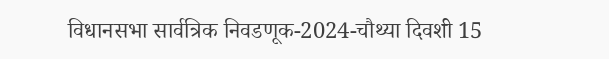विधानसभा सार्वत्रिक निवडणूक-2024-चौथ्या दिवशी 15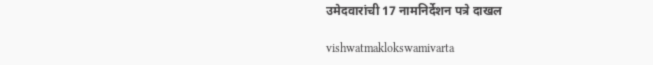उमेदवारांची 17 नामनिर्देशन पत्रे दाखल

vishwatmaklokswamivarta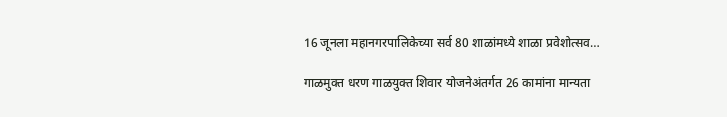16 जूनला महानगरपालिकेच्या सर्व 80 शाळांमध्ये शाळा प्रवेशोत्सव…

गाळमुक्त धरण गाळयुक्त शिवार योजनेअंतर्गत 26 कामांना मान्यता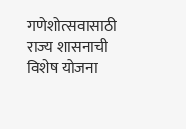गणेशोत्सवासाठी राज्य शासनाची विशेष योजना